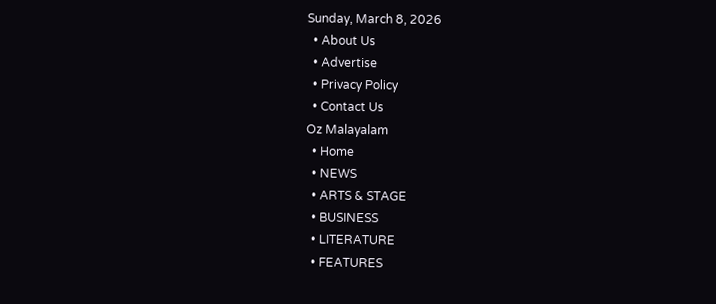Sunday, March 8, 2026
  • About Us
  • Advertise
  • Privacy Policy
  • Contact Us
Oz Malayalam
  • Home
  • NEWS
  • ARTS & STAGE
  • BUSINESS
  • LITERATURE
  • FEATURES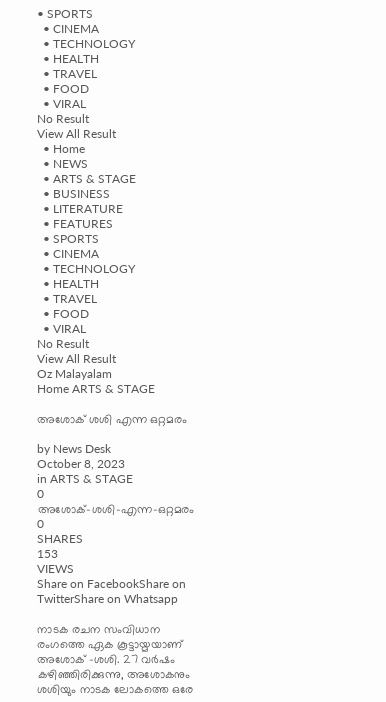• SPORTS
  • CINEMA
  • TECHNOLOGY
  • HEALTH
  • TRAVEL
  • FOOD
  • VIRAL
No Result
View All Result
  • Home
  • NEWS
  • ARTS & STAGE
  • BUSINESS
  • LITERATURE
  • FEATURES
  • SPORTS
  • CINEMA
  • TECHNOLOGY
  • HEALTH
  • TRAVEL
  • FOOD
  • VIRAL
No Result
View All Result
Oz Malayalam
Home ARTS & STAGE

അശോക് ശശി എന്ന ഒറ്റമരം

by News Desk
October 8, 2023
in ARTS & STAGE
0
അശോക്-ശശി-എന്ന-ഒറ്റമരം
0
SHARES
153
VIEWS
Share on FacebookShare on TwitterShare on Whatsapp

നാടക രചന സംവിധാന രംഗത്തെ ഏക കൂട്ടായ്മയാണ് അശോക് -ശശി. 27 വർഷം കഴിഞ്ഞിരിക്കുന്നു, അശോകനും ശശിയും നാടക ലോകത്തെ ഒരേ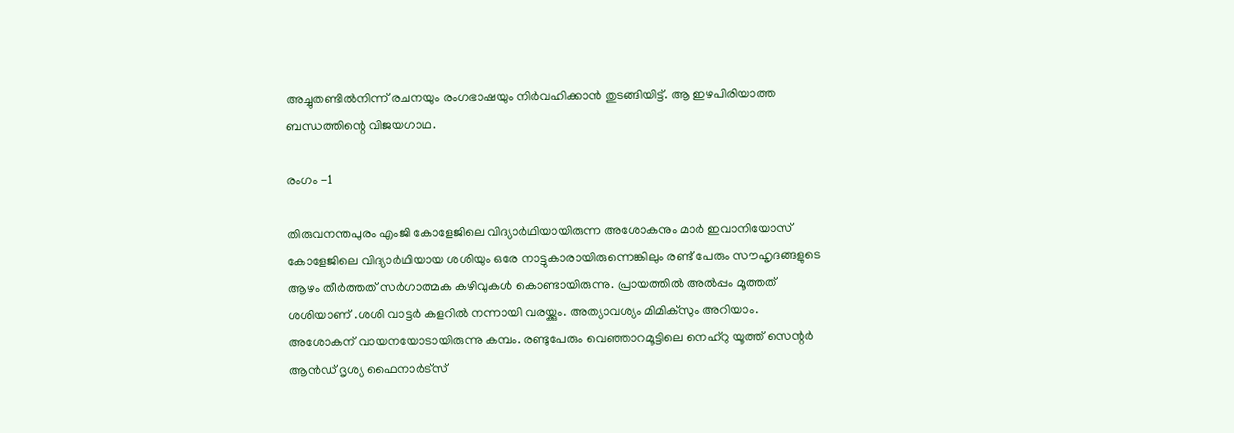അച്ചുതണ്ടിൽനിന്ന് രചനയും രംഗഭാഷയും നിർവഹിക്കാൻ തുടങ്ങിയിട്ട്. ആ ഇഴപിരിയാത്ത ബന്ധത്തിന്റെ വിജയഗാഥ.

രംഗം -1

തിരുവനന്തപുരം എംജി കോളേജിലെ വിദ്യാർഥിയായിരുന്ന അശോകനും മാർ ഇവാനിയോസ് കോളേജിലെ വിദ്യാർഥിയായ ശശിയും ഒരേ നാട്ടുകാരായിരുന്നെങ്കിലും രണ്ട് പേരും സൗഹൃദങ്ങളുടെ ആഴം തീർത്തത് സർഗാത്മക കഴിവുകൾ കൊണ്ടായിരുന്നു. പ്രായത്തിൽ അൽപ്പം മൂത്തത് ശശിയാണ് .ശശി വാട്ടർ കളറിൽ നന്നായി വരയ്ക്കും. അത്യാവശ്യം മിമിക്സും അറിയാം. അശോകന് വായനയോടായിരുന്നു കമ്പം. രണ്ടുപേരും വെഞ്ഞാറമൂട്ടിലെ നെഹ്റു യൂത്ത് സെന്റർ ആൻഡ്‌ ദൃശ്യ ഫൈനാർട്സ്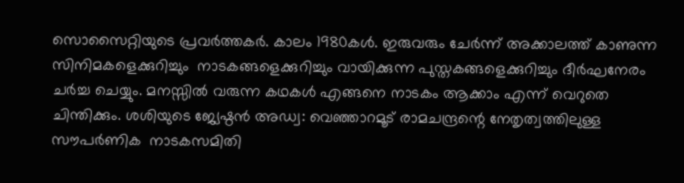സൊസൈറ്റിയുടെ പ്രവർത്തകർ. കാലം 1980കൾ. ഇരുവരും ചേർന്ന് അക്കാലത്ത് കാണുന്ന സിനിമകളെക്കുറിച്ചും  നാടകങ്ങളെക്കുറിച്ചും വായിക്കുന്ന പുസ്തകങ്ങളെക്കുറിച്ചും ദീർഘനേരം ചർച്ച ചെയ്യും. മനസ്സിൽ വരുന്ന കഥകൾ എങ്ങനെ നാടകം ആക്കാം എന്ന് വെറുതെ ചിന്തിക്കും. ശശിയുടെ ജ്യേഷ്ഠൻ അഡ്വ: വെഞ്ഞാറമൂട് രാമചന്ദ്രന്റെ നേതൃത്വത്തിലുള്ള സൗപർണിക  നാടകസമിതി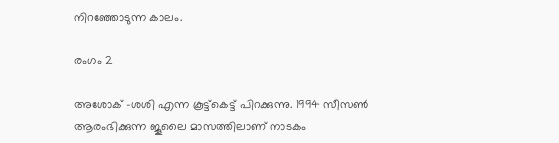നിറഞ്ഞോടുന്ന കാലം.

രംഗം 2

അശോക് -ശശി എന്ന കൂട്ട്കെട്ട് പിറക്കുന്നു. 1994 സീസൺ ആരംഭിക്കുന്ന ജൂലൈ മാസത്തിലാണ് നാടകം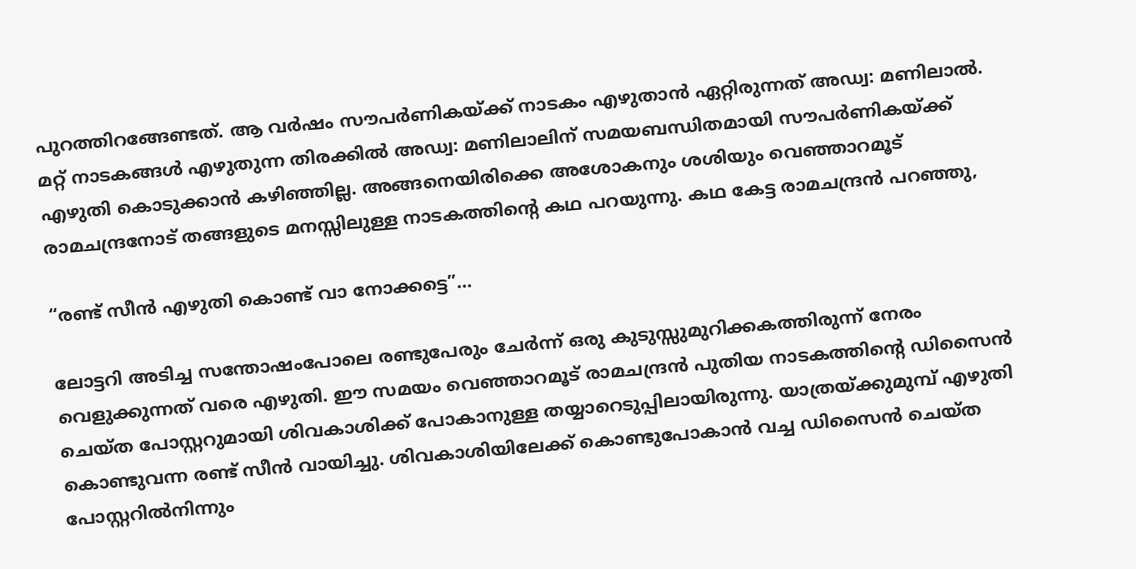പുറത്തിറങ്ങേണ്ടത്. ആ വർഷം സൗപർണികയ്ക്ക്‌ നാടകം എഴുതാൻ ഏറ്റിരുന്നത് അഡ്വ: മണിലാൽ. മറ്റ് നാടകങ്ങൾ എഴുതുന്ന തിരക്കിൽ അഡ്വ: മണിലാലിന് സമയബന്ധിതമായി സൗപർണികയ്ക്ക്‌ എഴുതി കൊടുക്കാൻ കഴിഞ്ഞില്ല. അങ്ങനെയിരിക്കെ അശോകനും ശശിയും വെഞ്ഞാറമൂട് രാമചന്ദ്രനോട് തങ്ങളുടെ മനസ്സിലുള്ള നാടകത്തിന്റെ കഥ പറയുന്നു. കഥ കേട്ട രാമചന്ദ്രൻ പറഞ്ഞു,

“രണ്ട് സീൻ എഴുതി കൊണ്ട് വാ നോക്കട്ടെ”…

ലോട്ടറി അടിച്ച സന്തോഷംപോലെ രണ്ടുപേരും ചേർന്ന് ഒരു കുടുസ്സുമുറിക്കകത്തിരുന്ന് നേരം വെളുക്കുന്നത് വരെ എഴുതി. ഈ സമയം വെഞ്ഞാറമൂട് രാമചന്ദ്രൻ പുതിയ നാടകത്തിന്റെ ഡിസൈൻ ചെയ്ത പോസ്റ്ററുമായി ശിവകാശിക്ക് പോകാനുള്ള തയ്യാറെടുപ്പിലായിരുന്നു. യാത്രയ്ക്കുമുമ്പ് എഴുതി കൊണ്ടുവന്ന രണ്ട് സീൻ വായിച്ചു. ശിവകാശിയിലേക്ക് കൊണ്ടുപോകാൻ വച്ച ഡിസൈൻ ചെയ്ത പോസ്റ്ററിൽനിന്നും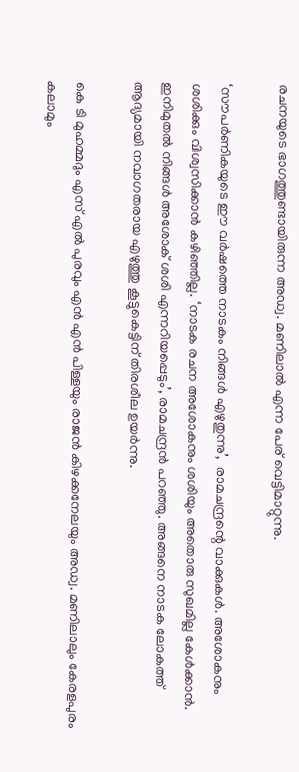രചനയുടെ ഭാഗത്തുണ്ടായിരുന്ന അഡ്വ. മണിലാൽ എന്ന പേര് വെട്ടിമാറ്റുന്നു.

‘സൗപർണികയുടെ ഈ വർഷത്തെ നാടകം നിങ്ങൾ എഴുതുന്നു’,  രാമചന്ദ്രന്റെ വാക്കുകൾ. അശോകനും ശശിക്കും വിശ്വസിക്കാൻ കഴിഞ്ഞില്ല. ‘നാടക രചന അശോകനും ശശിയും അതൊരു സുഖമില്ല കേൾക്കാൻ. ഇനിമുതൽ നിങ്ങൾ അശോക് ശശി എന്നറിയപ്പെടും’, രാമചന്ദ്രൻ പറഞ്ഞു. അങ്ങനെ നാടക ലോകത്ത് ആദ്യമായി നവാഗതരായ എഴുത്തു കൂട്ടുകെട്ടിന് തിരശീല ഉയർന്നു.

കെ ടി മുഹമ്മദും എസ്‌ എൽ പുരവും എൻ എൻ പിള്ളയും രാജൻ കിഴക്കനേലയും അഡ്വ. മണിലാലും കേരളപുരം കലാമും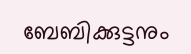ബേബിക്കുട്ടനും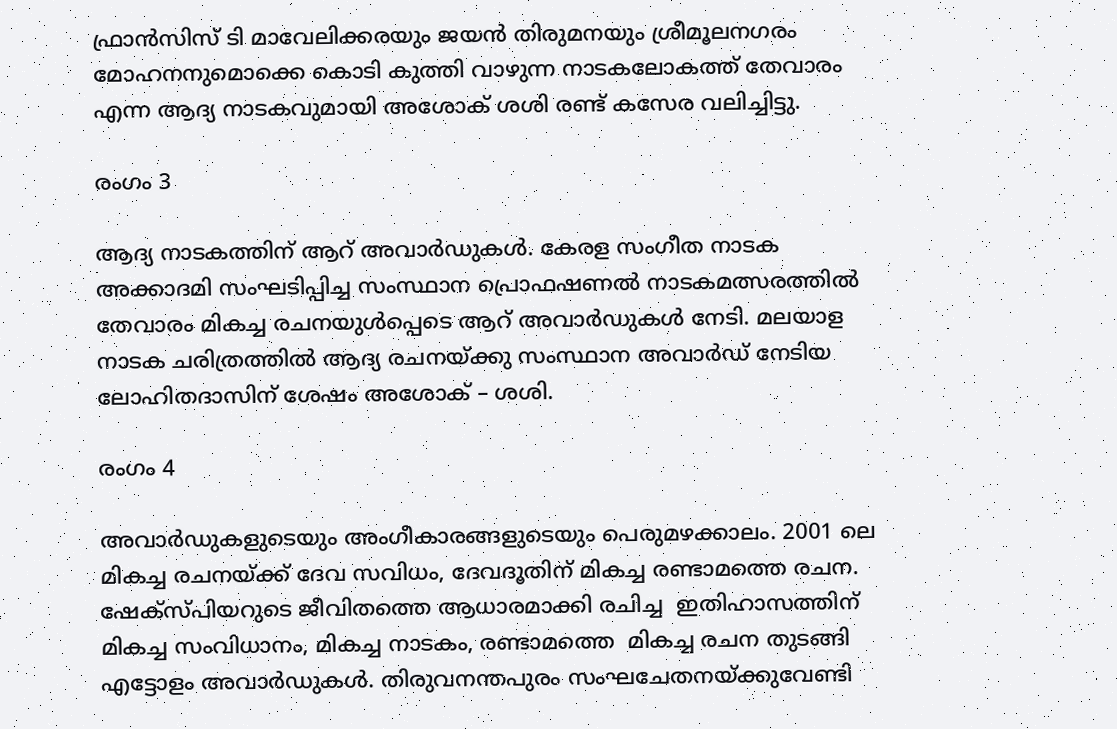ഫ്രാൻസിസ് ടി മാവേലിക്കരയും ജയൻ തിരുമനയും ശ്രീമൂലനഗരം മോഹനനുമൊക്കെ കൊടി കുത്തി വാഴുന്ന നാടകലോകത്ത്‌ തേവാരം എന്ന ആദ്യ നാടകവുമായി അശോക് ശശി രണ്ട് കസേര വലിച്ചിട്ടു.

രംഗം 3

ആദ്യ നാടകത്തിന് ആറ് അവാർഡുകൾ. കേരള സംഗീത നാടക അക്കാദമി സംഘടിപ്പിച്ച സംസ്ഥാന പ്രൊഫഷണൽ നാടകമത്സരത്തിൽ തേവാരം മികച്ച രചനയുൾപ്പെടെ ആറ് അവാർഡുകൾ നേടി. മലയാള നാടക ചരിത്രത്തിൽ ആദ്യ രചനയ്ക്കു സംസ്ഥാന അവാർഡ് നേടിയ ലോഹിതദാസിന് ശേഷം അശോക് – ശശി.

രംഗം 4

അവാർഡുകളുടെയും അംഗീകാരങ്ങളുടെയും പെരുമഴക്കാലം. 2001 ലെ മികച്ച രചനയ്ക്ക്‌ ദേവ സവിധം, ദേവദൂതിന് മികച്ച രണ്ടാമത്തെ രചന. ഷേക്‌സ്പിയറുടെ ജീവിതത്തെ ആധാരമാക്കി രചിച്ച  ഇതിഹാസത്തിന് മികച്ച സംവിധാനം, മികച്ച നാടകം, രണ്ടാമത്തെ  മികച്ച രചന തുടങ്ങി എട്ടോളം അവാർഡുകൾ. തിരുവനന്തപുരം സംഘചേതനയ്ക്കുവേണ്ടി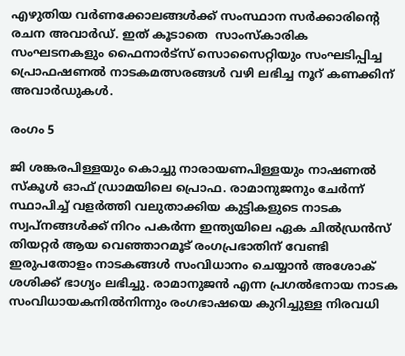എഴുതിയ വർണക്കോലങ്ങൾക്ക്‌ സംസ്ഥാന സർക്കാരിന്റെ രചന അവാർഡ്. ഇത് കൂടാതെ  സാംസ്‌കാരിക സംഘടനകളും ഫൈനാർട്സ് സൊസൈറ്റിയും സംഘടിപ്പിച്ച പ്രൊഫഷണൽ നാടകമത്സരങ്ങൾ വഴി ലഭിച്ച നൂറ് കണക്കിന് അവാർഡുകൾ.

രംഗം 5

ജി ശങ്കരപിള്ളയും കൊച്ചു നാരായണപിള്ളയും നാഷണൽ സ്‌കൂൾ ഓഫ് ഡ്രാമയിലെ പ്രൊഫ. രാമാനുജനും ചേർന്ന് സ്ഥാപിച്ച് വളർത്തി വലുതാക്കിയ കുട്ടികളുടെ നാടക സ്വപ്നങ്ങൾക്ക് നിറം പകർന്ന ഇന്ത്യയിലെ ഏക ചിൽഡ്രൻസ് തിയറ്റർ ആയ വെഞ്ഞാറമൂട് രംഗപ്രഭാതിന് വേണ്ടി ഇരുപതോളം നാടകങ്ങൾ സംവിധാനം ചെയ്യാൻ അശോക് ശശിക്ക് ഭാഗ്യം ലഭിച്ചു. രാമാനുജൻ എന്ന പ്രഗൽഭനായ നാടക സംവിധായകനിൽനിന്നും രംഗഭാഷയെ കുറിച്ചുള്ള നിരവധി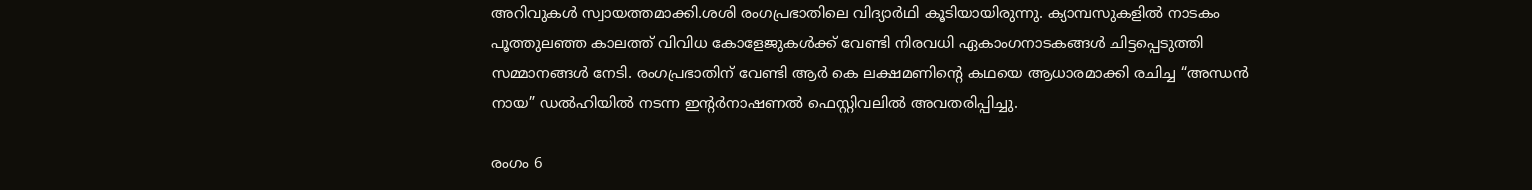അറിവുകൾ സ്വായത്തമാക്കി.ശശി രംഗപ്രഭാതിലെ വിദ്യാർഥി കൂടിയായിരുന്നു. ക്യാമ്പസുകളിൽ നാടകം പൂത്തുലഞ്ഞ കാലത്ത് വിവിധ കോളേജുകൾക്ക് വേണ്ടി നിരവധി ഏകാംഗനാടകങ്ങൾ ചിട്ടപ്പെടുത്തി സമ്മാനങ്ങൾ നേടി. രംഗപ്രഭാതിന് വേണ്ടി ആർ കെ ലക്ഷമണിന്റെ കഥയെ ആധാരമാക്കി രചിച്ച “അന്ധൻ നായ” ഡൽഹിയിൽ നടന്ന ഇന്റർനാഷണൽ ഫെസ്റ്റിവലിൽ അവതരിപ്പിച്ചു.

രംഗം 6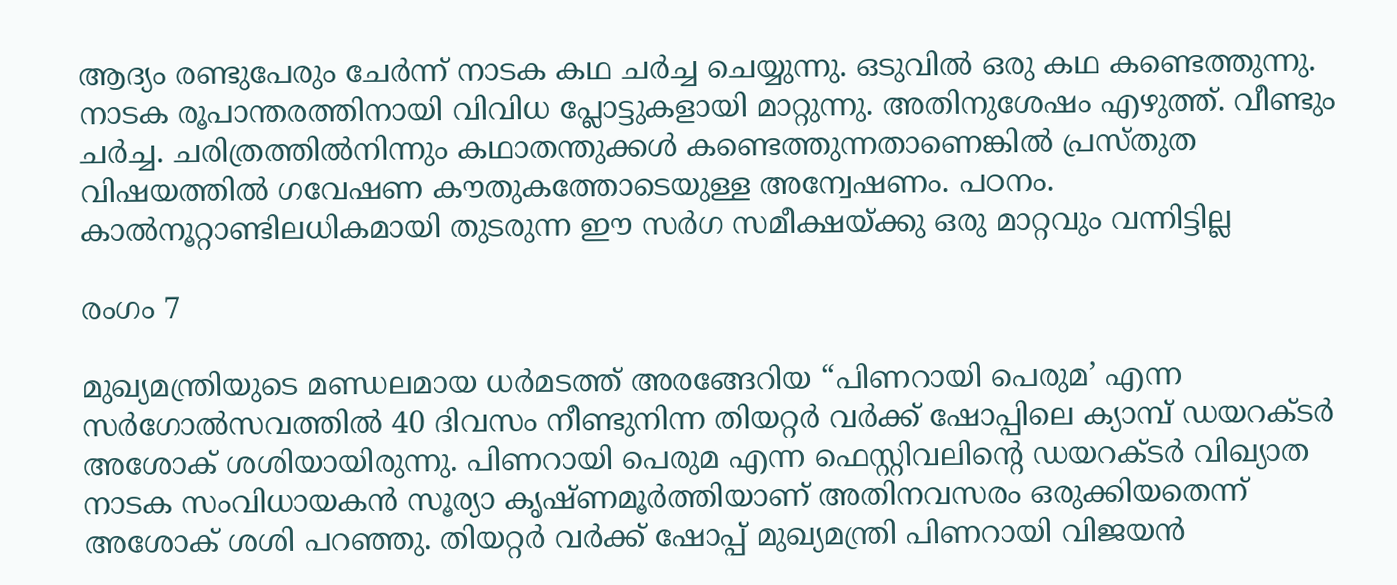ആദ്യം രണ്ടുപേരും ചേർന്ന് നാടക കഥ ചർച്ച ചെയ്യുന്നു. ഒടുവിൽ ഒരു കഥ കണ്ടെത്തുന്നു. നാടക രൂപാന്തരത്തിനായി വിവിധ പ്ലോട്ടുകളായി മാറ്റുന്നു. അതിനുശേഷം എഴുത്ത്. വീണ്ടും ചർച്ച. ചരിത്രത്തിൽനിന്നും കഥാതന്തുക്കൾ കണ്ടെത്തുന്നതാണെങ്കിൽ പ്രസ്തുത വിഷയത്തിൽ ഗവേഷണ കൗതുകത്തോടെയുള്ള അന്വേഷണം. പഠനം. കാൽനൂറ്റാണ്ടിലധികമായി തുടരുന്ന ഈ സർഗ സമീക്ഷയ്ക്കു ഒരു മാറ്റവും വന്നിട്ടില്ല

രംഗം 7

മുഖ്യമന്ത്രിയുടെ മണ്ഡലമായ ധർമടത്ത് അരങ്ങേറിയ “പിണറായി പെരുമ’ എന്ന സർഗോൽസവത്തിൽ 40 ദിവസം നീണ്ടുനിന്ന തിയറ്റർ വർക്ക് ഷോപ്പിലെ ക്യാമ്പ് ഡയറക്ടർ അശോക് ശശിയായിരുന്നു. പിണറായി പെരുമ എന്ന ഫെസ്റ്റിവലിന്റെ ഡയറക്ടർ വിഖ്യാത നാടക സംവിധായകൻ സൂര്യാ കൃഷ്ണമൂർത്തിയാണ് അതിനവസരം ഒരുക്കിയതെന്ന് അശോക് ശശി പറഞ്ഞു. തിയറ്റർ വർക്ക് ഷോപ്പ് മുഖ്യമന്ത്രി പിണറായി വിജയൻ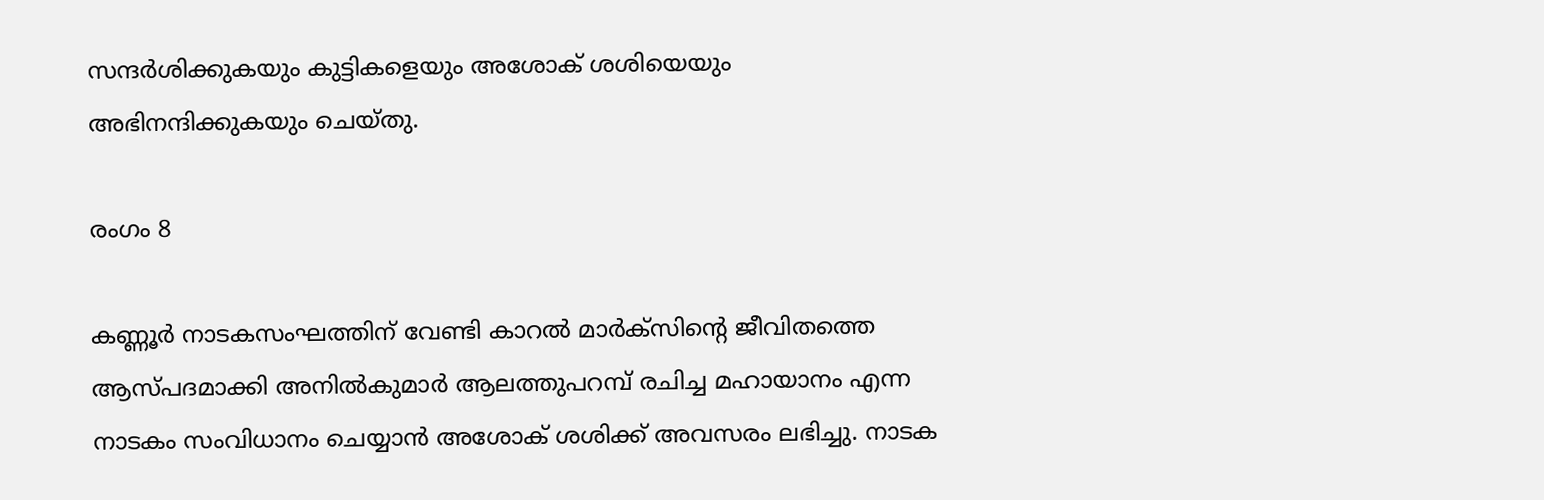സന്ദർശിക്കുകയും കുട്ടികളെയും അശോക് ശശിയെയും അഭിനന്ദിക്കുകയും ചെയ്തു.

രംഗം 8

കണ്ണൂർ നാടകസംഘത്തിന് വേണ്ടി കാറൽ മാർക്സിന്റെ ജീവിതത്തെ ആസ്പദമാക്കി അനിൽകുമാർ ആലത്തുപറമ്പ് രചിച്ച മഹായാനം എന്ന നാടകം സംവിധാനം ചെയ്യാൻ അശോക് ശശിക്ക് അവസരം ലഭിച്ചു. നാടക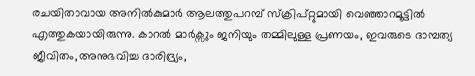രചയിതാവായ അനിൽകുമാർ ആലത്തുപറമ്പ് സ്ക്രിപ്റ്റുമായി വെഞ്ഞാറമൂട്ടിൽ എത്തുകയായിരുന്നു. കാറൽ മാർക്സും ജനിയും തമ്മിലുള്ള പ്രണയം, ഇവരുടെ ദാമ്പത്യ ജീവിതം,അനുഭവിച്ച ദാരിദ്ര്യം,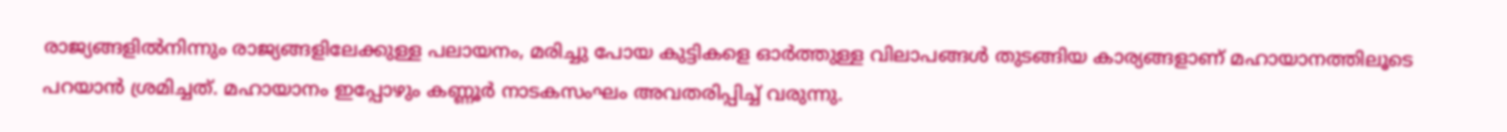രാജ്യങ്ങളിൽനിന്നും രാജ്യങ്ങളിലേക്കുള്ള പലായനം, മരിച്ചു പോയ കുട്ടികളെ ഓർത്തുള്ള വിലാപങ്ങൾ തുടങ്ങിയ കാര്യങ്ങളാണ് മഹായാനത്തിലൂടെ പറയാൻ ശ്രമിച്ചത്. മഹായാനം ഇപ്പോഴും കണ്ണൂർ നാടകസംഘം അവതരിപ്പിച്ച് വരുന്നു.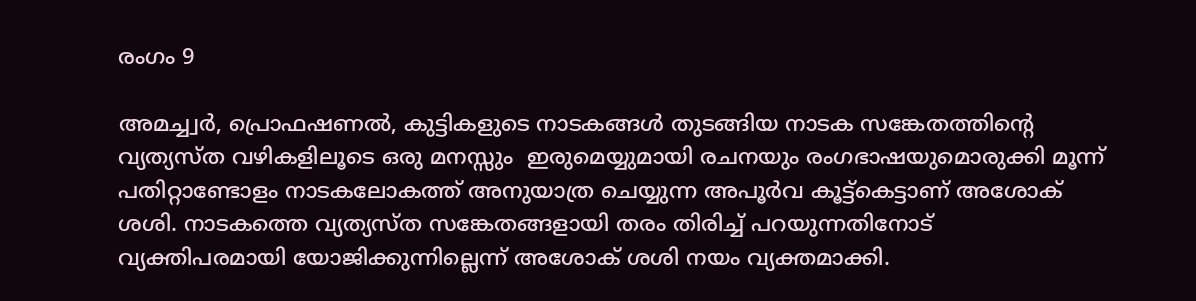രംഗം 9

അമച്ച്വർ, പ്രൊഫഷണൽ, കുട്ടികളുടെ നാടകങ്ങൾ തുടങ്ങിയ നാടക സങ്കേതത്തിന്റെ വ്യത്യസ്ത വഴികളിലൂടെ ഒരു മനസ്സും  ഇരുമെയ്യുമായി രചനയും രംഗഭാഷയുമൊരുക്കി മൂന്ന് പതിറ്റാണ്ടോളം നാടകലോകത്ത് അനുയാത്ര ചെയ്യുന്ന അപൂർവ കൂട്ട്കെട്ടാണ് അശോക് ശശി. നാടകത്തെ വ്യത്യസ്ത സങ്കേതങ്ങളായി തരം തിരിച്ച് പറയുന്നതിനോട് വ്യക്തിപരമായി യോജിക്കുന്നില്ലെന്ന് അശോക് ശശി നയം വ്യക്തമാക്കി.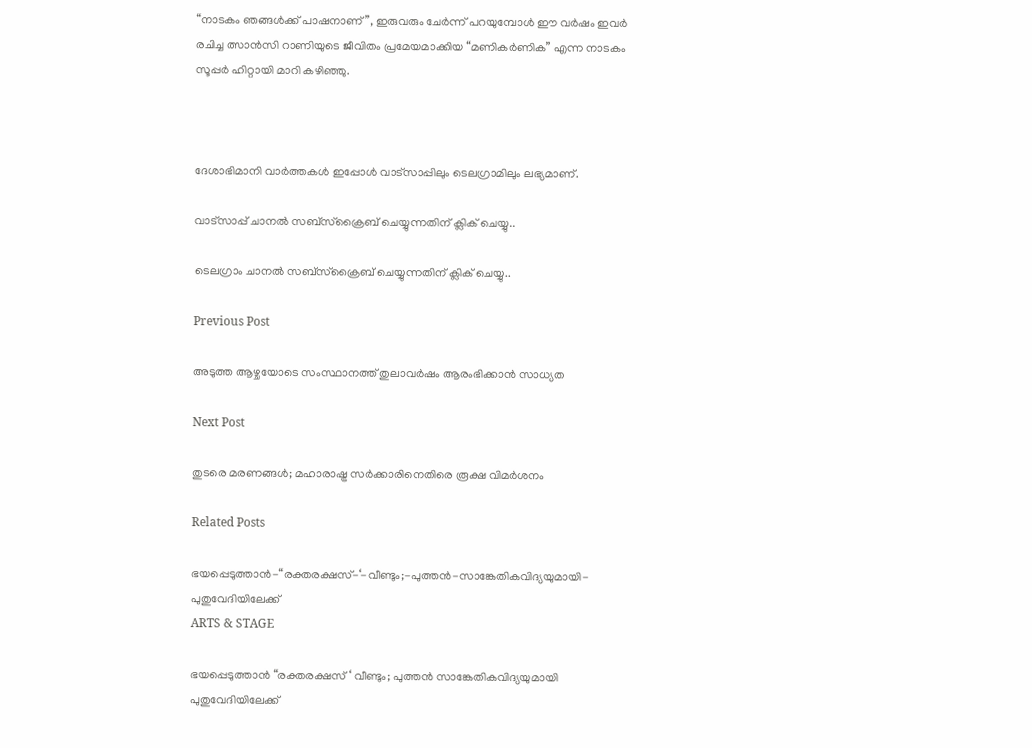“നാടകം ഞങ്ങൾക്ക് പാഷനാണ്”, ഇരുവരും ചേർന്ന് പറയുമ്പോൾ ഈ വർഷം ഇവർ രചിച്ച ത്സാൻസി റാണിയുടെ ജീവിതം പ്രമേയമാക്കിയ “മണികർണിക” എന്ന നാടകം സൂപ്പർ ഹിറ്റായി മാറി കഴിഞ്ഞു.



ദേശാഭിമാനി വാർത്തകൾ ഇപ്പോള്‍ വാട്സാപ്പിലും ടെലഗ്രാമിലും ലഭ്യമാണ്‌.

വാട്സാപ്പ് ചാനൽ സബ്സ്ക്രൈബ് ചെയ്യുന്നതിന് ക്ലിക് ചെയ്യു..

ടെലഗ്രാം ചാനൽ സബ്സ്ക്രൈബ് ചെയ്യുന്നതിന് ക്ലിക് ചെയ്യു..

Previous Post

അടുത്ത ആഴ്ചയോടെ സംസ്ഥാനത്ത് തുലാവര്‍ഷം ആരംഭിക്കാന്‍ സാധ്യത

Next Post

തുടരെ മരണങ്ങള്‍; മഹാരാഷ്ട്ര സര്‍ക്കാരിനെതിരെ രൂക്ഷ വിമര്‍ശനം

Related Posts

ഭയപ്പെടുത്താൻ-“രക്തരക്ഷസ്-‘-വീണ്ടും;-പുത്തൻ-സാങ്കേതികവിദ്യയുമായി-പുതുവേദിയിലേക്ക്
ARTS & STAGE

ഭയപ്പെടുത്താൻ “രക്തരക്ഷസ് ‘ വീണ്ടും; പുത്തൻ സാങ്കേതികവിദ്യയുമായി പുതുവേദിയിലേക്ക്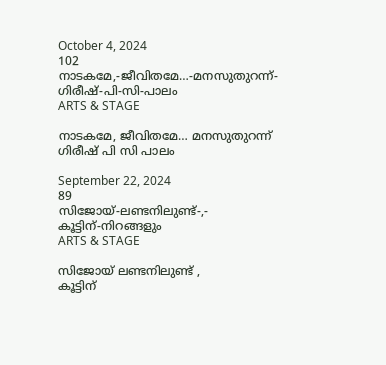October 4, 2024
102
നാടകമേ,-ജീവിതമേ…-മനസുതുറന്ന്-ഗിരീഷ്‌-പി-സി-പാലം
ARTS & STAGE

നാടകമേ, ജീവിതമേ… മനസുതുറന്ന് ഗിരീഷ്‌ പി സി പാലം

September 22, 2024
89
സിജോയ്‌-ലണ്ടനിലുണ്ട്‌-,-
കൂട്ടിന്‌-നിറങ്ങളും
ARTS & STAGE

സിജോയ്‌ ലണ്ടനിലുണ്ട്‌ ,
കൂട്ടിന്‌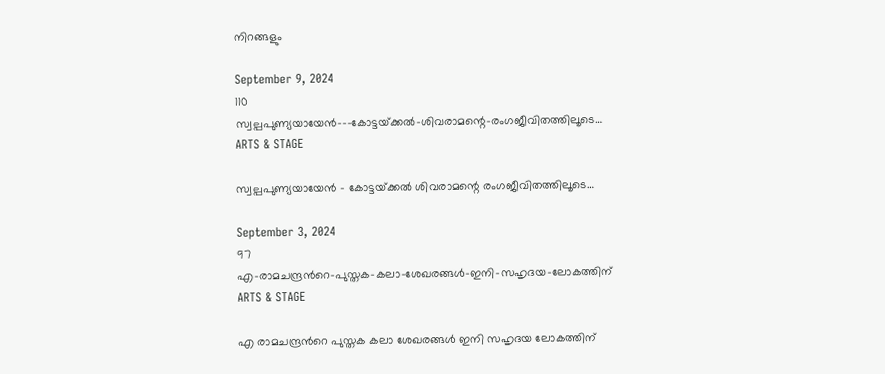നിറങ്ങളും

September 9, 2024
110
സ്വല്പപുണ്യയായേൻ-–-കോട്ടയ്‌ക്കൽ-ശിവരാമന്റെ-രംഗജീവിതത്തിലൂടെ…
ARTS & STAGE

സ്വല്പപുണ്യയായേൻ – കോട്ടയ്‌ക്കൽ ശിവരാമന്റെ രംഗജീവിതത്തിലൂടെ…

September 3, 2024
97
എ-രാമചന്ദ്രൻറെ-പുസ്തക-കലാ-ശേഖരങ്ങൾ-ഇനി-സഹൃദയ-ലോകത്തിന്
ARTS & STAGE

എ രാമചന്ദ്രൻറെ പുസ്തക കലാ ശേഖരങ്ങൾ ഇനി സഹൃദയ ലോകത്തിന്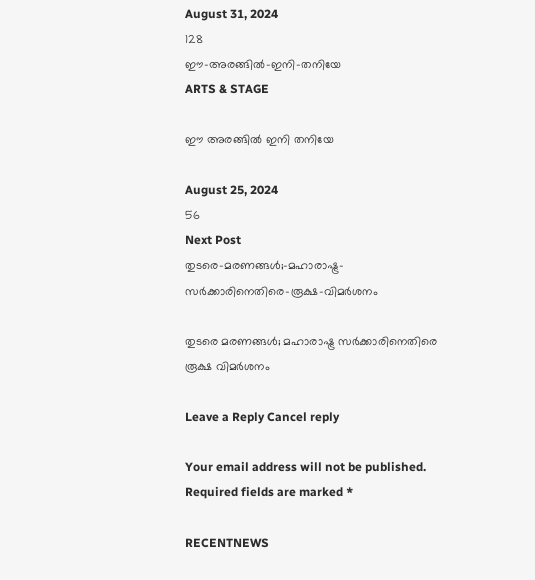August 31, 2024
128
ഈ-അരങ്ങിൽ-ഇനി-തനിയേ
ARTS & STAGE

ഈ അരങ്ങിൽ ഇനി തനിയേ

August 25, 2024
56
Next Post
തുടരെ-മരണങ്ങള്‍;-മഹാരാഷ്ട്ര-സര്‍ക്കാരിനെതിരെ-രൂക്ഷ-വിമര്‍ശനം

തുടരെ മരണങ്ങള്‍; മഹാരാഷ്ട്ര സര്‍ക്കാരിനെതിരെ രൂക്ഷ വിമര്‍ശനം

Leave a Reply Cancel reply

Your email address will not be published. Required fields are marked *

RECENTNEWS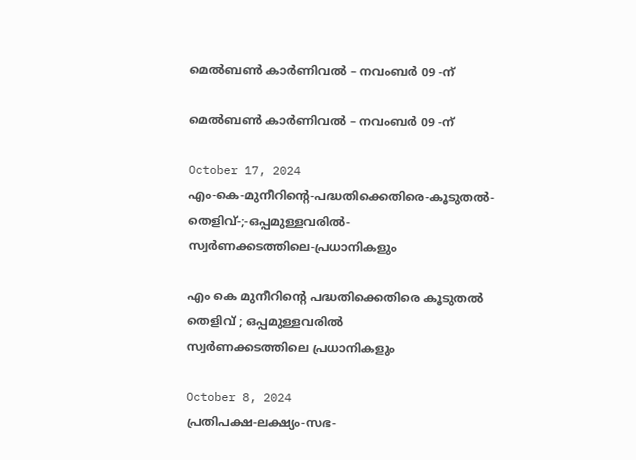മെൽബൺ കാർണിവൽ – നവംബർ 09 -ന്

മെൽബൺ കാർണിവൽ – നവംബർ 09 -ന്

October 17, 2024
എം-കെ-മുനീറിന്റെ-പദ്ധതിക്കെതിരെ-കൂടുതൽ-തെളിവ്‌-;-ഒപ്പമുള്ളവരിൽ-
സ്വർണക്കടത്തിലെ-പ്രധാനികളും

എം കെ മുനീറിന്റെ പദ്ധതിക്കെതിരെ കൂടുതൽ തെളിവ്‌ ; ഒപ്പമുള്ളവരിൽ
സ്വർണക്കടത്തിലെ പ്രധാനികളും

October 8, 2024
പ്രതിപക്ഷ-ലക്ഷ്യം-സഭ-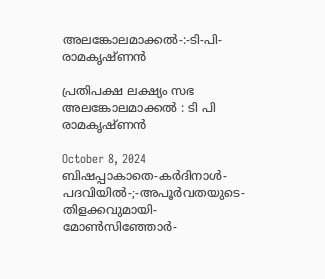അലങ്കോലമാക്കൽ-:-ടി-പി-രാമകൃഷ്‌ണൻ

പ്രതിപക്ഷ ലക്ഷ്യം സഭ
അലങ്കോലമാക്കൽ : ടി പി രാമകൃഷ്‌ണൻ

October 8, 2024
ബിഷപ്പാകാതെ-കർദിനാൾ-പദവിയിൽ-;-അപൂർവതയുടെ-തിളക്കവുമായി-മോൺസിഞ്ഞോർ-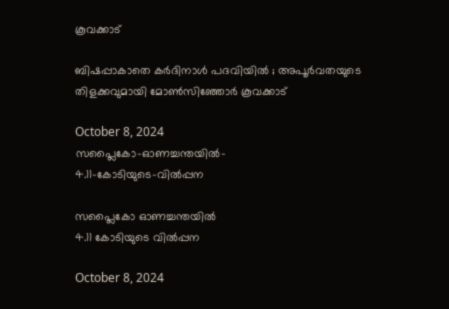കൂവക്കാട്‌

ബിഷപ്പാകാതെ കർദിനാൾ പദവിയിൽ ; അപൂർവതയുടെ തിളക്കവുമായി മോൺസിഞ്ഞോർ കൂവക്കാട്‌

October 8, 2024
സപ്ലൈകോ-ഓണച്ചന്തയിൽ-
4.11-കോടിയുടെ-വിൽപ്പന

സപ്ലൈകോ ഓണച്ചന്തയിൽ
4.11 കോടിയുടെ വിൽപ്പന

October 8, 2024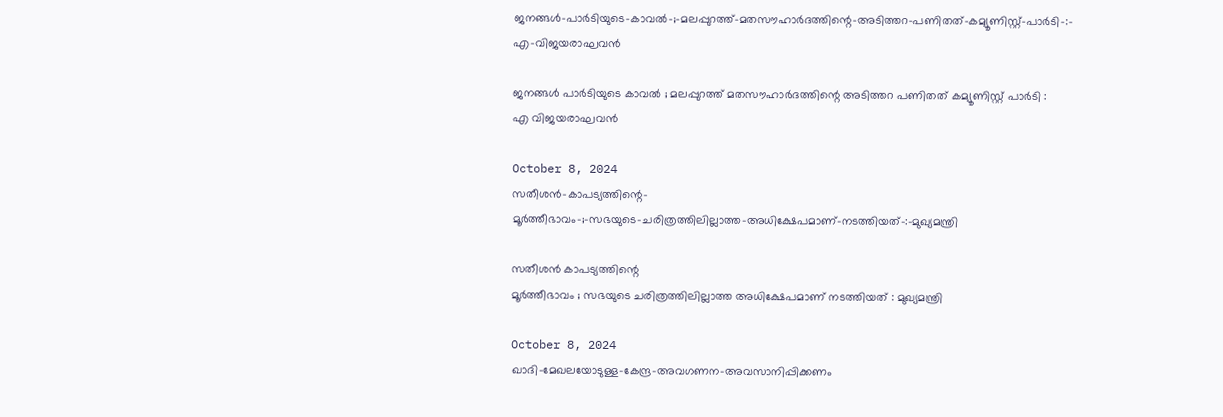ജനങ്ങൾ-പാർടിയുടെ-കാവൽ-;-മലപ്പുറത്ത്-മതസൗഹാർദത്തിന്റെ-അടിത്തറ-പണിതത്-കമ്യൂണിസ്റ്റ്-പാർടി-:-
എ-വിജയരാഘവൻ

ജനങ്ങൾ പാർടിയുടെ കാവൽ ; മലപ്പുറത്ത് മതസൗഹാർദത്തിന്റെ അടിത്തറ പണിതത് കമ്യൂണിസ്റ്റ് പാർടി :
എ വിജയരാഘവൻ

October 8, 2024
സതീശൻ-കാപട്യത്തിന്റെ-
മൂർത്തീഭാവം-;-സഭയുടെ-ചരിത്രത്തിലില്ലാത്ത-അധിക്ഷേപമാണ്‌-നടത്തിയത്‌-:-മുഖ്യമന്ത്രി

സതീശൻ കാപട്യത്തിന്റെ
മൂർത്തീഭാവം ; സഭയുടെ ചരിത്രത്തിലില്ലാത്ത അധിക്ഷേപമാണ്‌ നടത്തിയത്‌ : മുഖ്യമന്ത്രി

October 8, 2024
ഖാദി-മേഖലയോടുള്ള-കേന്ദ്ര-അവഗണന-അവസാനിപ്പിക്കണം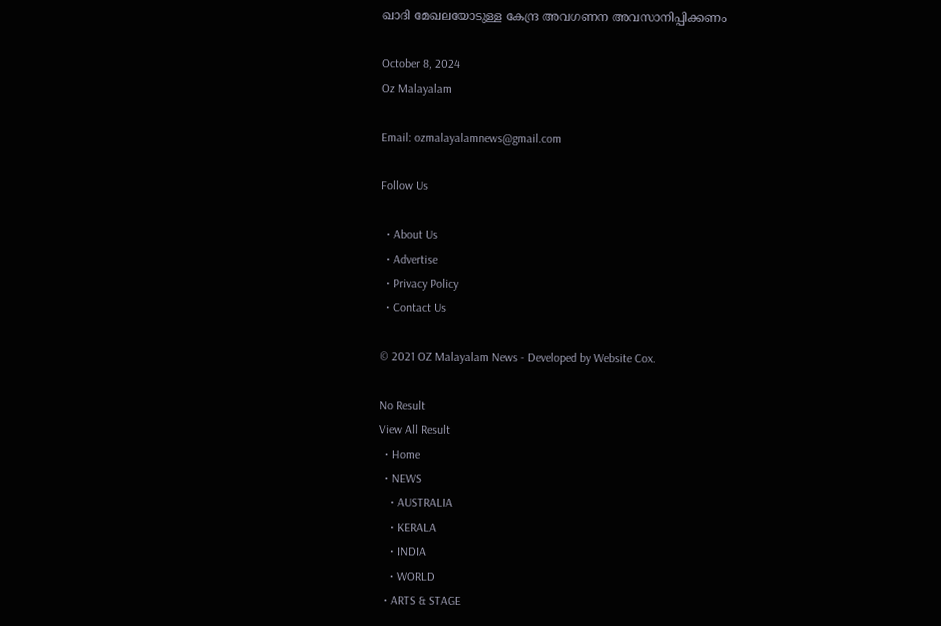ഖാദി മേഖലയോടുള്ള കേന്ദ്ര അവഗണന അവസാനിപ്പിക്കണം

October 8, 2024
Oz Malayalam

Email: ozmalayalamnews@gmail.com

Follow Us

  • About Us
  • Advertise
  • Privacy Policy
  • Contact Us

© 2021 OZ Malayalam News - Developed by Website Cox.

No Result
View All Result
  • Home
  • NEWS
    • AUSTRALIA
    • KERALA
    • INDIA
    • WORLD
  • ARTS & STAGE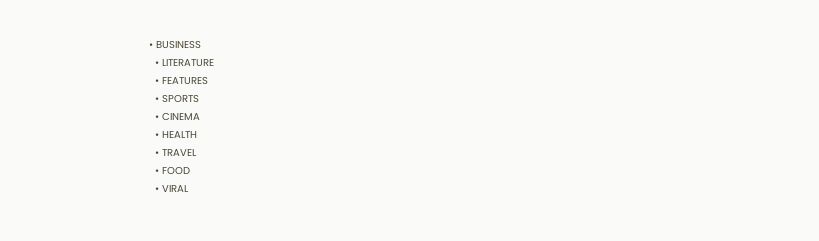• BUSINESS
  • LITERATURE
  • FEATURES
  • SPORTS
  • CINEMA
  • HEALTH
  • TRAVEL
  • FOOD
  • VIRAL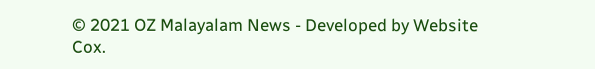© 2021 OZ Malayalam News - Developed by Website Cox.